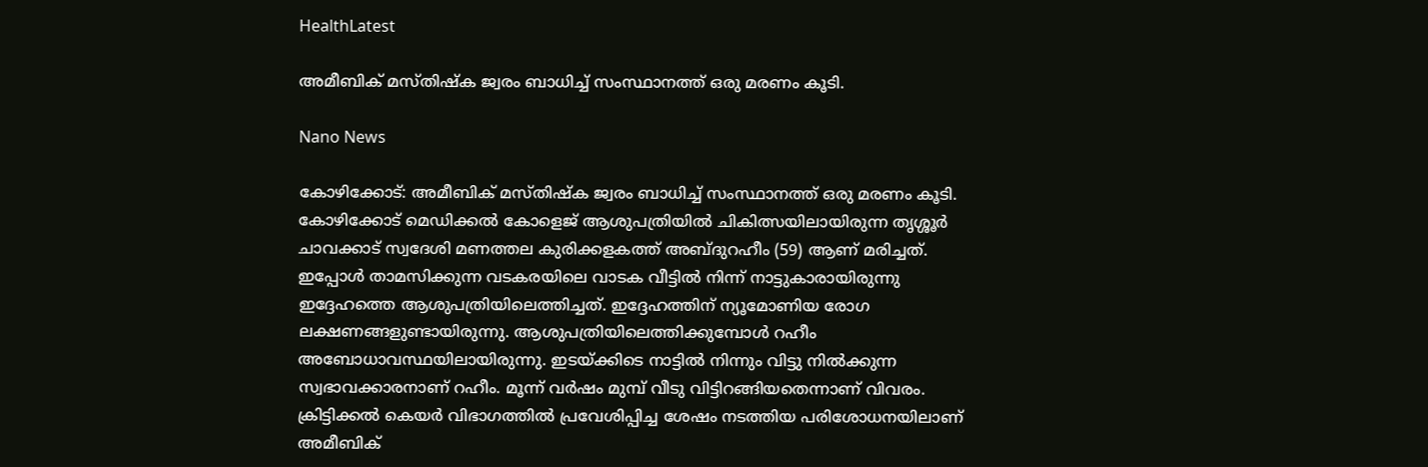HealthLatest

അമീബിക് മസ്തിഷ്ക ജ്വരം ബാധിച്ച് സംസ്ഥാനത്ത് ഒരു മരണം കൂടി.

Nano News

കോഴിക്കോട്: അമീബിക് മസ്തിഷ്ക ജ്വരം ബാധിച്ച് സംസ്ഥാനത്ത് ഒരു മരണം കൂടി. കോഴിക്കോട് മെഡിക്കൽ കോളെജ് ആശുപത്രിയിൽ ചികിത്സയിലായിരുന്ന തൃശ്ശൂർ ചാവക്കാട് സ്വദേശി മണത്തല കുരിക്കളകത്ത് അബ്ദുറഹീം (59) ആണ് മരിച്ചത്. ഇപ്പോൾ താമസിക്കുന്ന വടകരയിലെ വാടക വീട്ടിൽ നിന്ന് നാട്ടുകാരായിരുന്നു ഇദ്ദേഹത്തെ ആശുപത്രിയിലെത്തിച്ചത്. ഇദ്ദേഹത്തിന് ന്യൂമോണിയ രോഗ ലക്ഷണങ്ങളുണ്ടായിരുന്നു. ആശുപത്രിയിലെത്തിക്കുമ്പോൾ റഹീം അബോധാവസ്ഥയിലായിരുന്നു. ഇടയ്ക്കിടെ നാട്ടിൽ നിന്നും വിട്ടു നിൽക്കുന്ന സ്വഭാവക്കാരനാണ് റഹീം. മൂന്ന് വർഷം മുമ്പ് വീടു വിട്ടിറങ്ങിയതെന്നാണ് വിവരം. ക്രിട്ടിക്കൽ കെയർ വിഭാഗത്തിൽ പ്രവേശിപ്പിച്ച ശേഷം നടത്തിയ പരിശോധനയിലാണ് അമീബിക്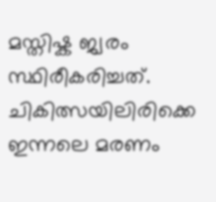മസ്തിഷ്ക ജ്വരം സ്ഥിരീകരിച്ചത്. ചികിത്സയിലിരിക്കെ ഇന്നലെ മരണം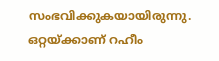സംഭവിക്കുകയായിരുന്നു. ഒറ്റയ്ക്കാണ് റഹീം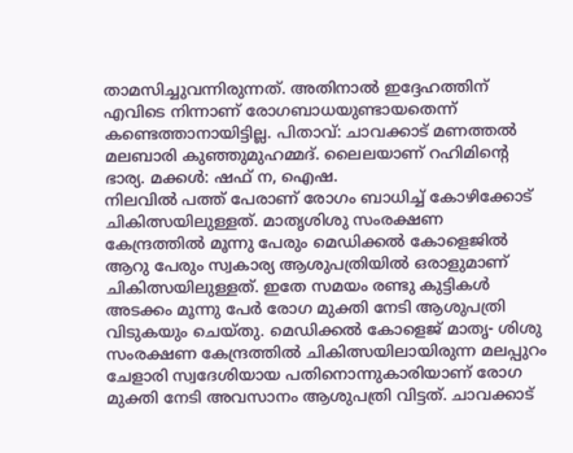താമസിച്ചുവന്നിരുന്നത്. അതിനാൽ ഇദ്ദേഹത്തിന് എവിടെ നിന്നാണ് രോഗബാധയുണ്ടായതെന്ന് കണ്ടെത്താനായിട്ടില്ല. പിതാവ്: ചാവക്കാട് മണത്തൽ മലബാരി കുഞ്ഞുമുഹമ്മദ്. ലൈലയാണ് റഹിമിന്റെ ഭാര്യ. മക്കൾ: ഷഫ് ന, ഐഷ.
നിലവിൽ പത്ത് പേരാണ് രോഗം ബാധിച്ച് കോഴിക്കോട് ചികിത്സയിലുള്ളത്. മാതൃശിശു സംരക്ഷണ കേന്ദ്രത്തിൽ മൂന്നു പേരും മെഡിക്കൽ കോളെജിൽ ആറു പേരും സ്വകാര്യ ആശുപത്രിയിൽ ഒരാളുമാണ് ചികിത്സയിലുള്ളത്. ഇതേ സമയം രണ്ടു കുട്ടികൾ അടക്കം മൂന്നു പേർ രോഗ മുക്തി നേടി ആശുപത്രി വിടുകയും ചെയ്തു. മെഡിക്കൽ കോളെജ് മാതൃ- ശിശു സംരക്ഷണ കേന്ദ്രത്തിൽ ചികിത്സയിലായിരുന്ന മലപ്പുറം ചേളാരി സ്വദേശിയായ പതിനൊന്നുകാരിയാണ് രോഗ മുക്തി നേടി അവസാനം ആശുപത്രി വിട്ടത്. ചാവക്കാട്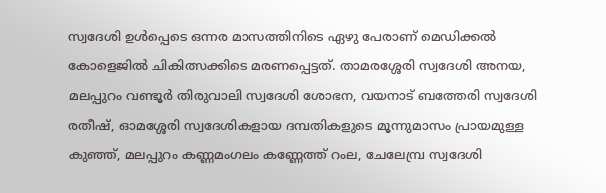സ്വദേശി ഉൾപ്പെടെ ഒന്നര മാസത്തിനിടെ ഏഴു പേരാണ് മെഡിക്കൽ കോളെജിൽ ചികിത്സക്കിടെ മരണപ്പെട്ടത്. താമരശ്ശേരി സ്വദേശി അനയ, മലപ്പുറം വണ്ടൂർ തിരുവാലി സ്വദേശി ശോഭന, വയനാട് ബത്തേരി സ്വദേശി രതീഷ്, ഓമശ്ശേരി സ്വദേശികളായ ദമ്പതികളുടെ മൂന്നുമാസം പ്രായമുള്ള കുഞ്ഞ്, മലപ്പുറം കണ്ണമംഗലം കണ്ണേത്ത് റംല, ചേലേമ്പ്ര സ്വദേശി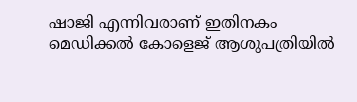ഷാജി എന്നിവരാണ് ഇതിനകം മെഡിക്കൽ കോളെജ് ആശുപത്രിയിൽ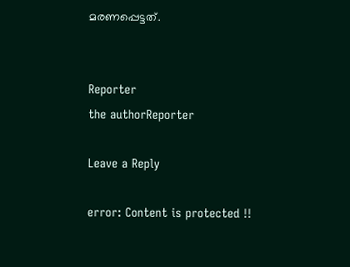മരണപ്പെട്ടത്.


Reporter
the authorReporter

Leave a Reply

error: Content is protected !!